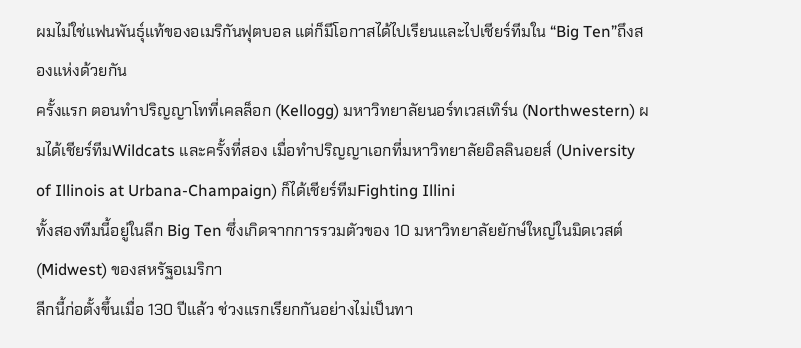ผมไม่ใช่แฟนพันธุ์แท้ของอเมริกันฟุตบอล แต่ก็มีโอกาสได้ไปเรียนและไปเชียร์ทีมใน “Big Ten”ถึงสองแห่งด้วยกัน
ครั้งแรก ตอนทำปริญญาโทที่เคลล็อก (Kellogg) มหาวิทยาลัยนอร์ทเวสเทิร์น (Northwestern) ผมได้เชียร์ทีมWildcats และครั้งที่สอง เมื่อทำปริญญาเอกที่มหาวิทยาลัยอิลลินอยส์ (University of Illinois at Urbana-Champaign) ก็ได้เชียร์ทีมFighting Illini
ทั้งสองทีมนี้อยู่ในลีก Big Ten ซึ่งเกิดจากการรวมตัวของ 10 มหาวิทยาลัยยักษ์ใหญ่ในมิดเวสต์ (Midwest) ของสหรัฐอเมริกา
ลีกนี้ก่อตั้งขึ้นเมื่อ 130 ปีแล้ว ช่วงแรกเรียกกันอย่างไม่เป็นทา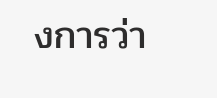งการว่า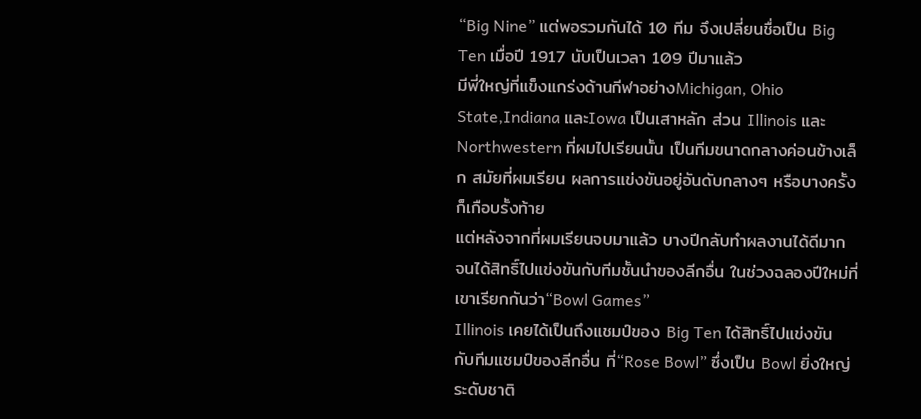“Big Nine” แต่พอรวมกันได้ 10 ทีม จึงเปลี่ยนชื่อเป็น Big Ten เมื่อปี 1917 นับเป็นเวลา 109 ปีมาแล้ว
มีพี่ใหญ่ที่แข็งแกร่งด้านกีฬาอย่างMichigan, Ohio State,Indiana และIowa เป็นเสาหลัก ส่วน Illinois และ Northwestern ที่ผมไปเรียนนั้น เป็นทีมขนาดกลางค่อนข้างเล็ก สมัยที่ผมเรียน ผลการแข่งขันอยู่อันดับกลางๆ หรือบางครั้งก็เกือบรั้งท้าย
แต่หลังจากที่ผมเรียนจบมาแล้ว บางปีกลับทำผลงานได้ดีมาก จนได้สิทธิ์ไปแข่งขันกับทีมชั้นนำของลีกอื่น ในช่วงฉลองปีใหม่ที่เขาเรียกกันว่า“Bowl Games”
Illinois เคยได้เป็นถึงแชมป์ของ Big Ten ได้สิทธิ์ไปแข่งขันกับทีมแชมป์ของลีกอื่น ที่“Rose Bowl” ซึ่งเป็น Bowl ยิ่งใหญ่ระดับชาติ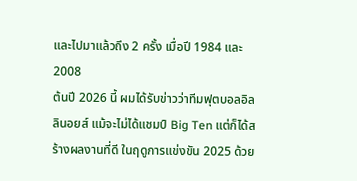และไปมาแล้วถึง 2 ครั้ง เมื่อปี 1984 และ 2008
ต้นปี 2026 นี้ ผมได้รับข่าวว่าทีมฟุตบอลอิลลินอยส์ แม้จะไม่ได้แชมป์ Big Ten แต่ก็ได้สร้างผลงานที่ดี ในฤดูการแข่งขัน 2025 ด้วย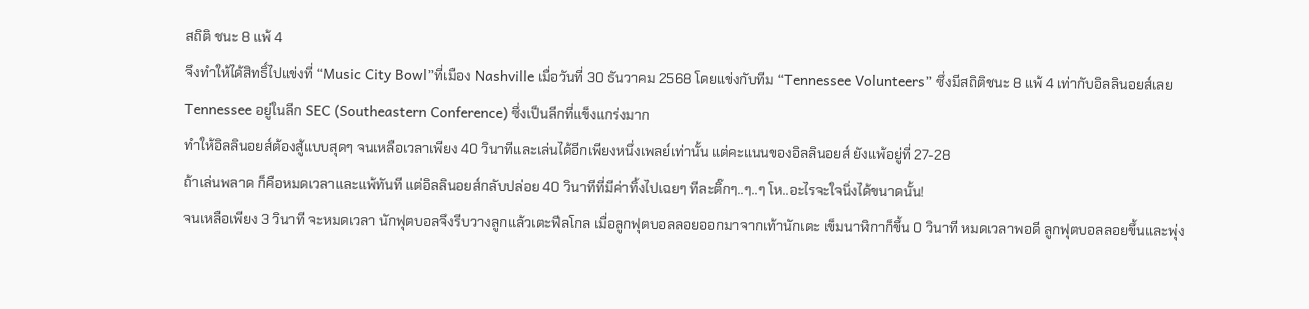สถิติ ชนะ 8 แพ้ 4
จึงทำให้ได้สิทธิ์ไปแข่งที่ “Music City Bowl”ที่เมือง Nashville เมื่อวันที่ 30 ธันวาคม 2568 โดยแข่งกับทีม “Tennessee Volunteers” ซึ่งมีสถิติชนะ 8 แพ้ 4 เท่ากับอิลลินอยส์เลย
Tennessee อยู่ในลีก SEC (Southeastern Conference) ซึ่งเป็นลีกที่แข็งแกร่งมาก
ทำให้อิลลินอยส์ต้องสู้แบบสุดๆ จนเหลือเวลาเพียง 40 วินาทีและเล่นได้อีกเพียงหนึ่งเพลย์เท่านั้น แต่คะแนนของอิลลินอยส์ ยังแพ้อยู่ที่ 27-28
ถ้าเล่นพลาด ก็คือหมดเวลาและแพ้ทันที แต่อิลลินอยส์กลับปล่อย 40 วินาทีที่มีค่าทิ้งไปเฉยๆ ทีละติ๊กๆ..ๆ..ๆ โห..อะไรจะใจนิ่งได้ขนาดนั้น!
จนเหลือเพียง 3 วินาที จะหมดเวลา นักฟุตบอลจึงรีบวางลูกแล้วเตะฟีลโกล เมื่อลูกฟุตบอลลอยออกมาจากเท้านักเตะ เข็มนาฬิกาก็ขึ้น 0 วินาที หมดเวลาพอดี ลูกฟุตบอลลอยขึ้นและพุ่ง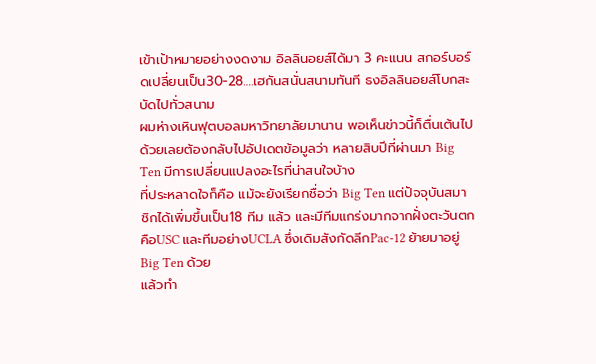เข้าเป้าหมายอย่างงดงาม อิลลินอยส์ได้มา 3 คะแนน สกอร์บอร์ดเปลี่ยนเป็น30-28….เฮกันสนั่นสนามทันที ธงอิลลินอยส์โบกสะบัดไปทั่วสนาม
ผมห่างเหินฟุตบอลมหาวิทยาลัยมานาน พอเห็นข่าวนี้ก็ตื่นเต้นไปด้วยเลยต้องกลับไปอัปเดตข้อมูลว่า หลายสิบปีที่ผ่านมา Big Ten มีการเปลี่ยนแปลงอะไรที่น่าสนใจบ้าง
ที่ประหลาดใจก็คือ แม้จะยังเรียกชื่อว่า Big Ten แต่ปัจจุบันสมาชิกได้เพิ่มขึ้นเป็น18 ทีม แล้ว และมีทีมแกร่งมากจากฝั่งตะวันตกคือUSC และทีมอย่างUCLA ซึ่งเดิมสังกัดลีกPac-12 ย้ายมาอยู่ Big Ten ด้วย
แล้วทำ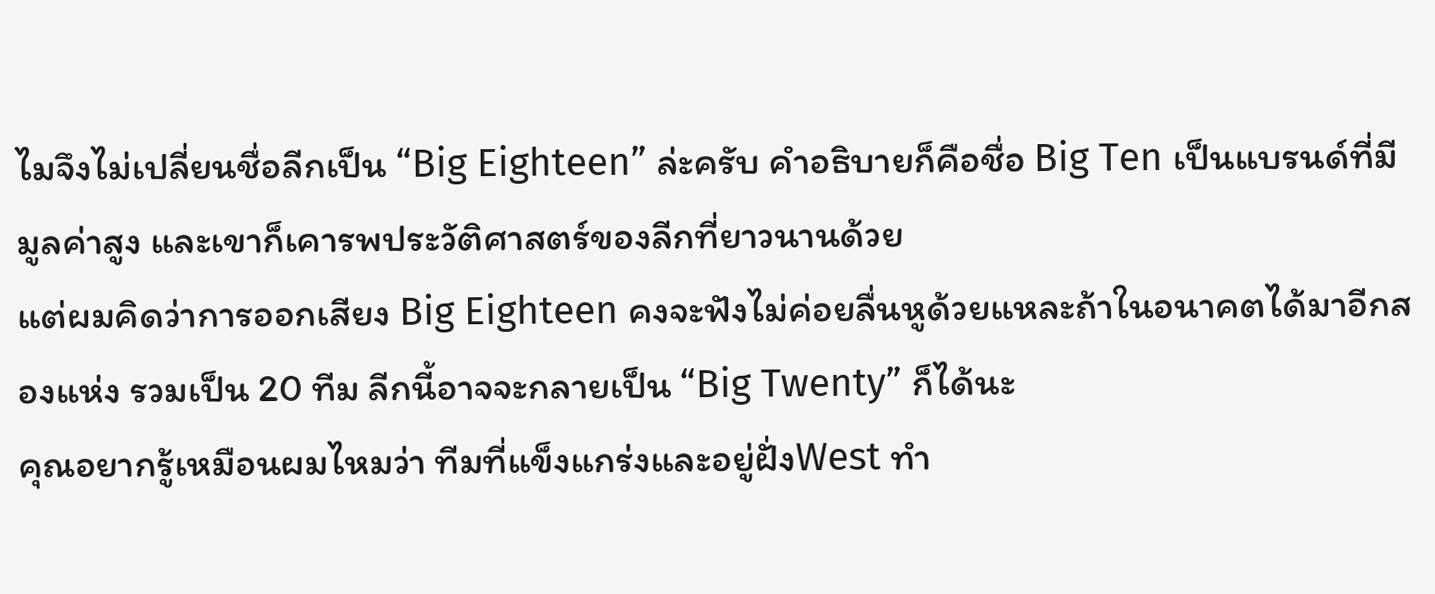ไมจึงไม่เปลี่ยนชื่อลีกเป็น “Big Eighteen” ล่ะครับ คำอธิบายก็คือชื่อ Big Ten เป็นแบรนด์ที่มีมูลค่าสูง และเขาก็เคารพประวัติศาสตร์ของลีกที่ยาวนานด้วย
แต่ผมคิดว่าการออกเสียง Big Eighteen คงจะฟังไม่ค่อยลื่นหูด้วยแหละถ้าในอนาคตได้มาอีกสองแห่ง รวมเป็น 20 ทีม ลีกนี้อาจจะกลายเป็น “Big Twenty” ก็ได้นะ
คุณอยากรู้เหมือนผมไหมว่า ทีมที่แข็งแกร่งและอยู่ฝั่งWest ทำ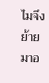ไมจึงย้ายมาอ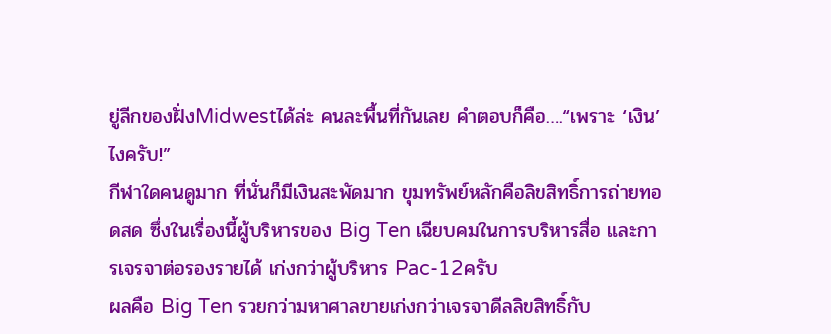ยู่ลีกของฝั่งMidwestได้ล่ะ คนละพื้นที่กันเลย คำตอบก็คือ….“เพราะ ‘เงิน’ ไงครับ!”
กีฬาใดคนดูมาก ที่นั่นก็มีเงินสะพัดมาก ขุมทรัพย์หลักคือลิขสิทธิ์การถ่ายทอดสด ซึ่งในเรื่องนี้ผู้บริหารของ Big Ten เฉียบคมในการบริหารสื่อ และการเจรจาต่อรองรายได้ เก่งกว่าผู้บริหาร Pac-12ครับ
ผลคือ Big Ten รวยกว่ามหาศาลขายเก่งกว่าเจรจาดีลลิขสิทธิ์กับ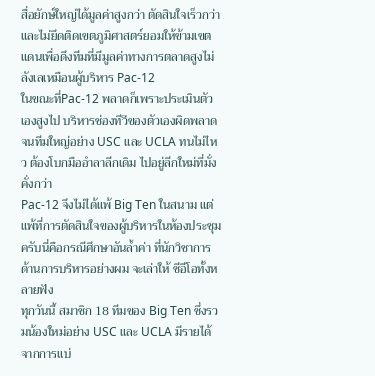สื่อยักษ์ใหญ่ได้มูลค่าสูงกว่า ตัดสินใจเร็วกว่าและไม่ยึดติดเขตภูมิศาสตร์ยอมให้ข้ามเขตแดนเพื่อดึงทีมที่มีมูลค่าทางการตลาดสูงไม่ลังเลเหมือนผู้บริหาร Pac-12
ในขณะที่Pac-12 พลาดก็เพราะประเมินตัวเองสูงไป บริหารช่องทีวีของตัวเองผิดพลาด จนทีมใหญ่อย่าง USC และ UCLA ทนไม่ไหว ต้องโบกมืออำลาลีกเดิม ไปอยู่ลีกใหม่ที่มั่งคั่งกว่า
Pac-12 จึงไม่ได้แพ้ Big Ten ในสนาม แต่แพ้ที่การตัดสินใจของผู้บริหารในห้องประชุมครับนี่คือกรณีศึกษาอันล้ำค่า ที่นักวิชาการด้านการบริหารอย่างผม จะเล่าให้ ซีอีโอทั้งหลายฟัง
ทุกวันนี้ สมาชิก 18 ทีมของ Big Ten ซึ่งรวมน้องใหม่อย่าง USC และ UCLA มีรายได้จากการแบ่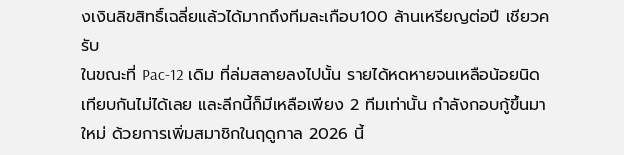งเงินลิขสิทธิ์เฉลี่ยแล้วได้มากถึงทีมละเกือบ100 ล้านเหรียญต่อปี เชียวครับ
ในขณะที่ Pac-12 เดิม ที่ล่มสลายลงไปนั้น รายได้หดหายจนเหลือน้อยนิด เทียบกันไม่ได้เลย และลีกนี้ก็มีเหลือเพียง 2 ทีมเท่านั้น กำลังกอบกู้ขึ้นมาใหม่ ด้วยการเพิ่มสมาชิกในฤดูกาล 2026 นี้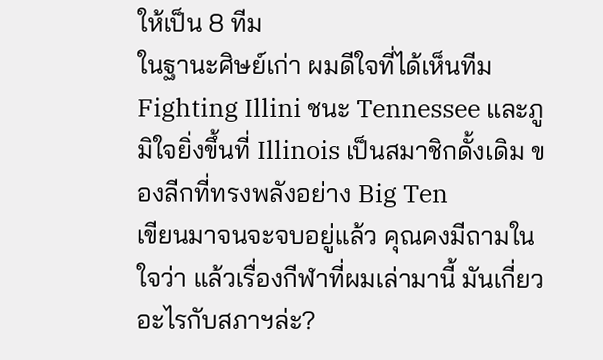ให้เป็น 8 ทีม
ในฐานะศิษย์เก่า ผมดีใจที่ได้เห็นทีม Fighting Illini ชนะ Tennessee และภูมิใจยิ่งขึ้นที่ Illinois เป็นสมาชิกดั้งเดิม ของลีกที่ทรงพลังอย่าง Big Ten
เขียนมาจนจะจบอยู่แล้ว คุณคงมีถามในใจว่า แล้วเรื่องกีฬาที่ผมเล่ามานี้ มันเกี่ยวอะไรกับสภาฯล่ะ?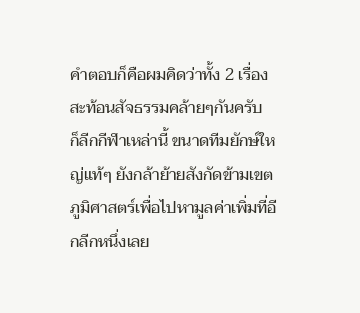คำตอบก็คือผมคิดว่าทั้ง 2 เรื่อง สะท้อนสัจธรรมคล้ายๆกันครับ
ก็ลีกกีฬาเหล่านี้ ขนาดทีมยักษ์ใหญ่แท้ๆ ยังกล้าย้ายสังกัดข้ามเขตภูมิศาสตร์เพื่อไปหามูลค่าเพิ่มที่อีกลีกหนึ่งเลย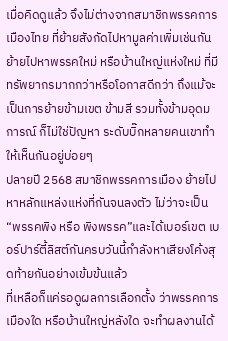เมื่อคิดดูแล้ว จึงไม่ต่างจากสมาชิกพรรคการเมืองไทย ที่ย้ายสังกัดไปหามูลค่าเพิ่มเช่นกัน
ย้ายไปหาพรรคใหม่ หรือบ้านใหญ่แห่งใหม่ ที่มีทรัพยากรมากกว่าหรือโอกาสดีกว่า ถึงแม้จะเป็นการย้ายข้ามเขต ข้ามสี รวมทั้งข้ามอุดมการณ์ ก็ไม่ใช่ปัญหา ระดับบิ๊กหลายคนเขาทำให้เห็นกันอยู่บ่อยๆ
ปลายปี 2568 สมาชิกพรรคการเมือง ย้ายไปหาหลักแหล่งแห่งที่กันจนลงตัว ไม่ว่าจะเป็น “พรรคพิง หรือ พิงพรรค”และได้เบอร์เขต เบอร์ปาร์ตี้ลิสต์กันครบวันนี้กำลังหาเสียงโค้งสุดท้ายกันอย่างเข้มข้นแล้ว
ที่เหลือก็แค่รอดูผลการเลือกตั้ง ว่าพรรคการเมืองใด หรือบ้านใหญ่หลังใด จะทำผลงานได้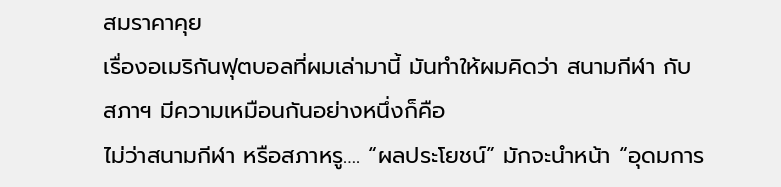สมราคาคุย
เรื่องอเมริกันฟุตบอลที่ผมเล่ามานี้ มันทำให้ผมคิดว่า สนามกีฬา กับ สภาฯ มีความเหมือนกันอย่างหนึ่งก็คือ
ไม่ว่าสนามกีฬา หรือสภาหรู…. “ผลประโยชน์” มักจะนำหน้า “อุดมการ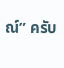ณ์” ครับ